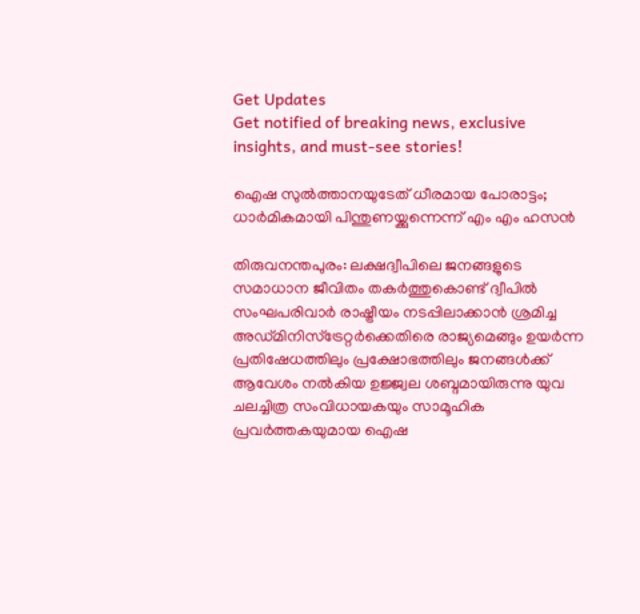Get Updates
Get notified of breaking news, exclusive insights, and must-see stories!

ഐഷ സുല്‍ത്താനയുടേത് ധീരമായ പോരാട്ടം; ധാര്‍മികമായി പിന്തുണയ്ക്കുന്നെന്ന് എം എം ഹസന്‍

തിരുവനന്തപുരം: ലക്ഷദ്വീപിലെ ജനങ്ങളുടെ സമാധാന ജീവിതം തകര്‍ത്തുകൊണ്ട് ദ്വീപില്‍ സംഘപരിവാര്‍ രാഷ്ട്രീയം നടപ്പിലാക്കാന്‍ ശ്രമിച്ച അഡ്മിനിസ്‌ട്രേറ്റര്‍ക്കെതിരെ രാജ്യമെങ്ങും ഉയര്‍ന്ന പ്രതിഷേധത്തിലും പ്രക്ഷോഭത്തിലും ജനങ്ങള്‍ക്ക് ആവേശം നല്‍കിയ ഉജ്ജ്വല ശബ്ദമായിരുന്നു യുവ ചലച്ചിത്ര സംവിധായകയും സാമൂഹിക പ്രവര്‍ത്തകയുമായ ഐഷ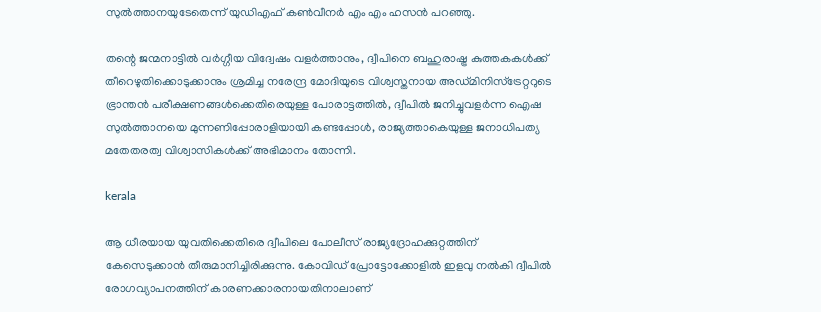സുല്‍ത്താനയുടേതെന്ന് യുഡിഎഫ് കണ്‍വീനര്‍ എം എം ഹസന്‍ പറഞ്ഞു.

തന്റെ ജന്മനാട്ടില്‍ വര്‍ഗ്ഗീയ വിദ്വേഷം വളര്‍ത്താനും, ദ്വീപിനെ ബഹുരാഷ്ട്ര കുത്തകകള്‍ക്ക് തീറെഴുതിക്കൊടുക്കാനും ശ്രമിച്ച നരേന്ദ്ര മോദിയുടെ വിശ്വസ്തനായ അഡ്മിനിസ്‌ട്രേറ്ററുടെ ഭ്രാന്തന്‍ പരീക്ഷണങ്ങള്‍ക്കെതിരെയുള്ള പോരാട്ടത്തില്‍, ദ്വീപില്‍ ജനിച്ചുവളര്‍ന്ന ഐഷ സുല്‍ത്താനയെ മുന്നണിപ്പോരാളിയായി കണ്ടപ്പോള്‍, രാജ്യത്താകെയുള്ള ജനാധിപത്യ മതേതരത്വ വിശ്വാസികള്‍ക്ക് അഭിമാനം തോന്നി.

kerala

ആ ധീരയായ യുവതിക്കെതിരെ ദ്വീപിലെ പോലീസ് രാജ്യദ്രോഹക്കുറ്റത്തിന് കേസെടുക്കാന്‍ തീരുമാനിച്ചിരിക്കുന്നു. കോവിഡ് പ്രോട്ടോക്കോളില്‍ ഇളവു നല്‍കി ദ്വീപില്‍ രോഗവ്യാപനത്തിന് കാരണക്കാരനായതിനാലാണ്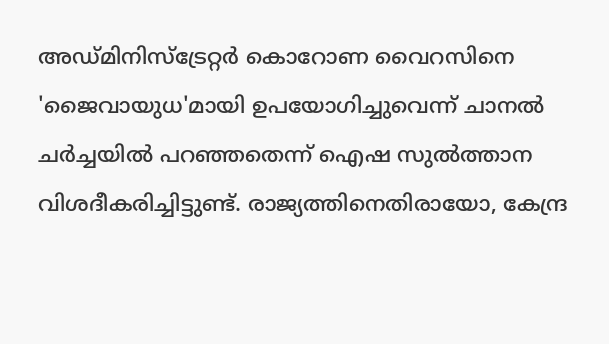അഡ്മിനിസ്‌ട്രേറ്റര്‍ കൊറോണ വൈറസിനെ 'ജൈവായുധ'മായി ഉപയോഗിച്ചുവെന്ന് ചാനല്‍ ചര്‍ച്ചയില്‍ പറഞ്ഞതെന്ന് ഐഷ സുല്‍ത്താന വിശദീകരിച്ചിട്ടുണ്ട്. രാജ്യത്തിനെതിരായോ, കേന്ദ്ര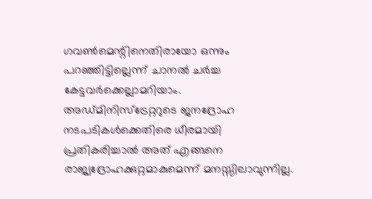ഗവണ്‍മെന്റിനെതിരായോ ഒന്നും പറഞ്ഞിട്ടില്ലെന്ന് ചാനല്‍ ചര്‍ച്ച കേട്ടവര്‍ക്കെല്ലാമറിയാം. അഡ്മിനിസ്‌ട്രേറ്ററുടെ ജനദ്രോഹ നടപടികള്‍ക്കെതിരെ ധീരമായി പ്രതികരിച്ചാല്‍ അത് എങ്ങനെ രാജ്യദ്രോഹക്കുറ്റമാകുമെന്ന് മനസ്സിലാവുന്നില്ല.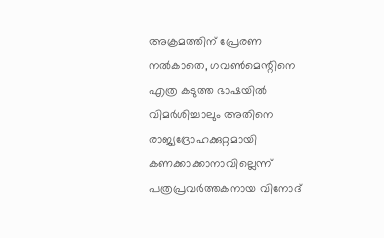അക്രമത്തിന് പ്രേരണ നല്‍കാതെ, ഗവണ്‍മെന്റിനെ എത്ര കടുത്ത ഭാഷയില്‍ വിമര്‍ശിച്ചാലും അതിനെ രാജ്യദ്രോഹക്കുറ്റമായി കണക്കാക്കാനാവില്ലെന്ന് പത്രപ്രവര്‍ത്തകനായ വിനോദ്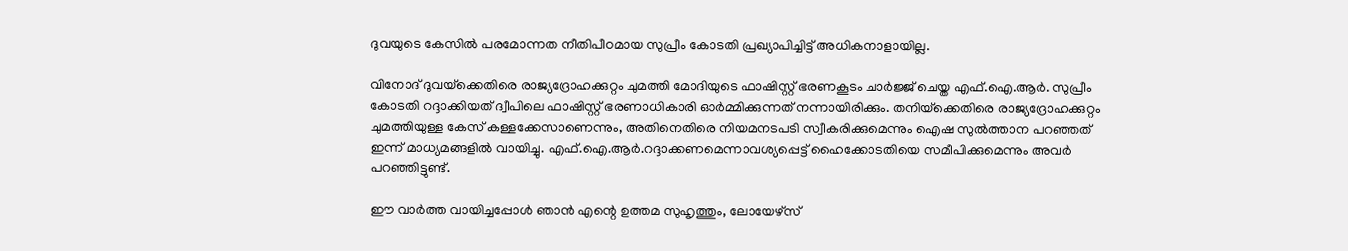ദുവയുടെ കേസില്‍ പരമോന്നത നീതിപീഠമായ സുപ്രീം കോടതി പ്രഖ്യാപിച്ചിട്ട് അധികനാളായില്ല.

വിനോദ് ദുവയ്‌ക്കെതിരെ രാജ്യദ്രോഹക്കുറ്റം ചുമത്തി മോദിയുടെ ഫാഷിസ്റ്റ് ഭരണകൂടം ചാര്‍ജ്ജ് ചെയ്ത എഫ്.ഐ.ആര്‍. സുപ്രീം കോടതി റദ്ദാക്കിയത് ദ്വീപിലെ ഫാഷിസ്റ്റ് ഭരണാധികാരി ഓര്‍മ്മിക്കുന്നത് നന്നായിരിക്കും. തനിയ്‌ക്കെതിരെ രാജ്യദ്രോഹക്കുറ്റം ചുമത്തിയുള്ള കേസ് കള്ളക്കേസാണെന്നും, അതിനെതിരെ നിയമനടപടി സ്വീകരിക്കുമെന്നും ഐഷ സുല്‍ത്താന പറഞ്ഞത് ഇന്ന് മാധ്യമങ്ങളില്‍ വായിച്ചു. എഫ്.ഐ.ആര്‍.റദ്ദാക്കണമെന്നാവശ്യപ്പെട്ട് ഹൈക്കോടതിയെ സമീപിക്കുമെന്നും അവര്‍ പറഞ്ഞിട്ടുണ്ട്.

ഈ വാര്‍ത്ത വായിച്ചപ്പോള്‍ ഞാന്‍ എന്റെ ഉത്തമ സുഹൃത്തും, ലോയേഴ്‌സ്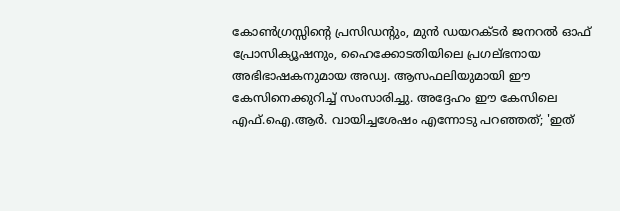കോണ്‍ഗ്രസ്സിന്റെ പ്രസിഡന്റും, മുന്‍ ഡയറക്ടര്‍ ജനറല്‍ ഓഫ് പ്രോസിക്യൂഷനും, ഹൈക്കോടതിയിലെ പ്രഗല്ഭനായ അഭിഭാഷകനുമായ അഡ്വ. ആസഫലിയുമായി ഈ കേസിനെക്കുറിച്ച് സംസാരിച്ചു. അദ്ദേഹം ഈ കേസിലെ എഫ്.ഐ.ആര്‍. വായിച്ചശേഷം എന്നോടു പറഞ്ഞത്; 'ഇത്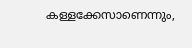കള്ളക്കേസാണെന്നും,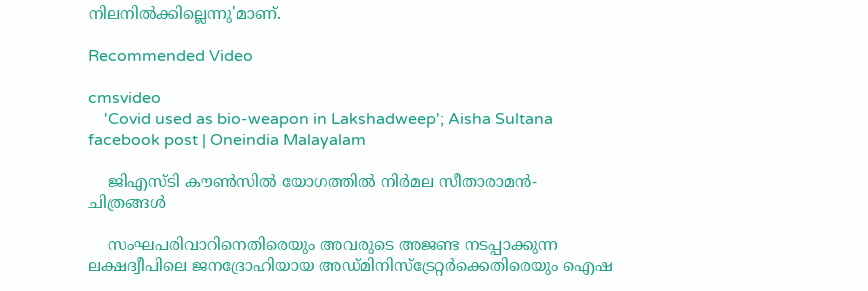നിലനില്‍ക്കില്ലെന്നു'മാണ്.

Recommended Video

cmsvideo
    'Covid used as bio-weapon in Lakshadweep'; Aisha Sultana facebook post | Oneindia Malayalam

    ജിഎസ്ടി കൗണ്‍സില്‍ യോഗത്തില്‍ നിര്‍മല സീതാരാമന്‍- ചിത്രങ്ങള്‍

    സംഘപരിവാറിനെതിരെയും അവരുടെ അജണ്ട നടപ്പാക്കുന്ന ലക്ഷദ്വീപിലെ ജനദ്രോഹിയായ അഡ്മിനിസ്‌ട്രേറ്റര്‍ക്കെതിരെയും ഐഷ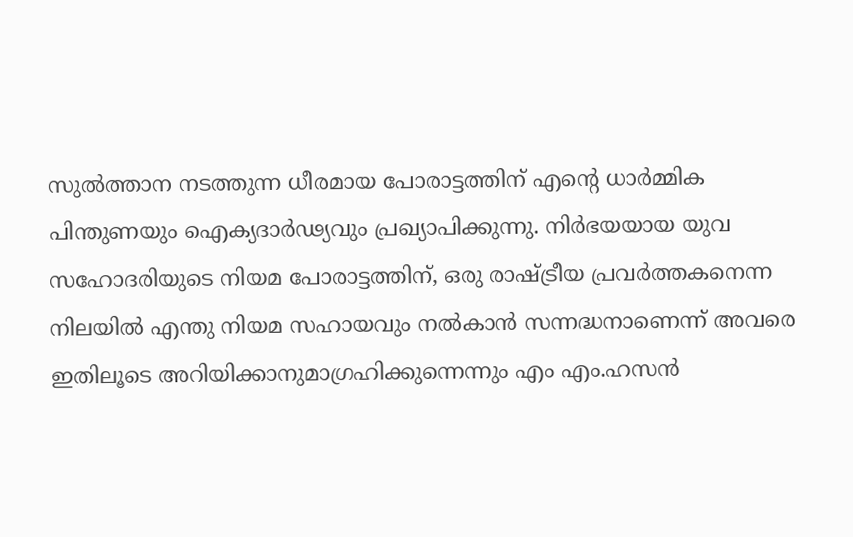സുല്‍ത്താന നടത്തുന്ന ധീരമായ പോരാട്ടത്തിന് എന്റെ ധാര്‍മ്മിക പിന്തുണയും ഐക്യദാര്‍ഢ്യവും പ്രഖ്യാപിക്കുന്നു. നിര്‍ഭയയായ യുവ സഹോദരിയുടെ നിയമ പോരാട്ടത്തിന്, ഒരു രാഷ്ട്രീയ പ്രവര്‍ത്തകനെന്ന നിലയില്‍ എന്തു നിയമ സഹായവും നല്‍കാന്‍ സന്നദ്ധനാണെന്ന് അവരെ ഇതിലൂടെ അറിയിക്കാനുമാഗ്രഹിക്കുന്നെന്നും എം എം.ഹസന്‍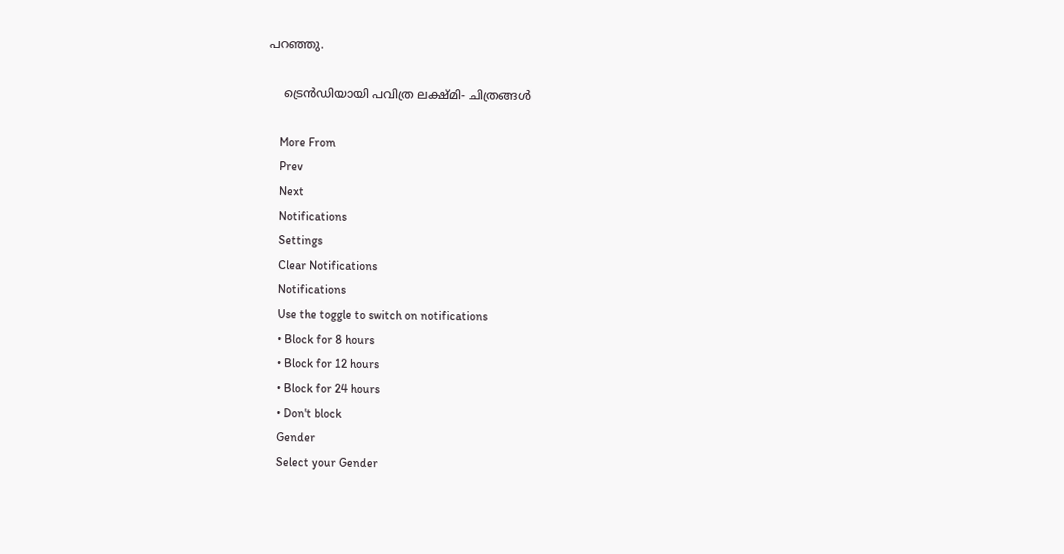പറഞ്ഞു.

    ട്രെൻഡിയായി പവിത്ര ലക്ഷ്മി- ചിത്രങ്ങൾ

    More From
    Prev
    Next
    Notifications
    Settings
    Clear Notifications
    Notifications
    Use the toggle to switch on notifications
    • Block for 8 hours
    • Block for 12 hours
    • Block for 24 hours
    • Don't block
    Gender
    Select your Gender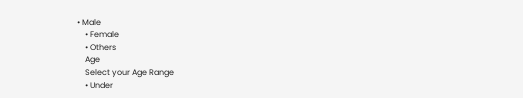• Male
    • Female
    • Others
    Age
    Select your Age Range
    • Under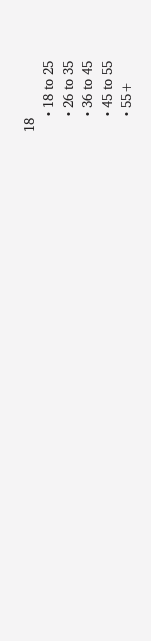18
    • 18 to 25
    • 26 to 35
    • 36 to 45
    • 45 to 55
    • 55+